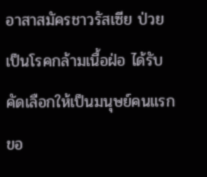อาสาสมัครชาวรัสเซีย ป่วยเป็นโรคกล้ามเนื้อฝ่อ ได้รับคัดเลือกให้เป็นมนุษย์คนแรกขอ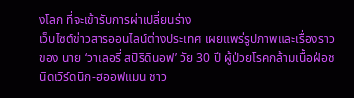งโลก ที่จะเข้ารับการผ่าเปลี่ยนร่าง
เว็บไซต์ข่าวสารออนไลน์ต่างประเทศ เผยแพร่รูปภาพและเรื่องราวของ นาย ‘วาเลอรี่ สปิริดินอฟ’ วัย 30 ปี ผู้ป่วยโรคกล้ามเนื้อฝ่อชนิดเวิร์ดนิก-ฮออฟแมน ชาว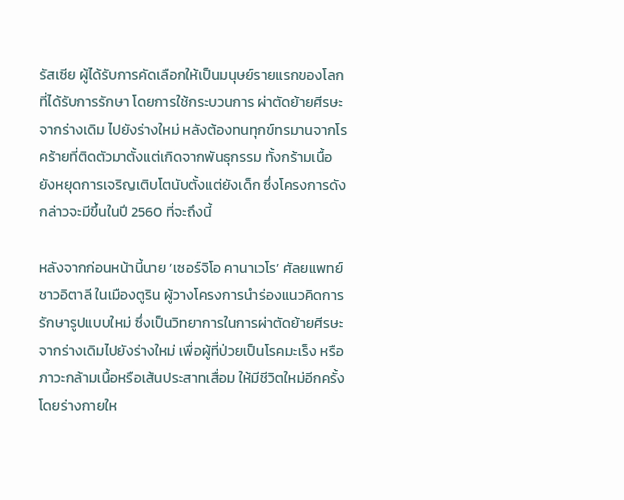รัสเซีย ผู้ได้รับการคัดเลือกให้เป็นมนุษย์รายแรกของโลก ที่ได้รับการรักษา โดยการใช้กระบวนการ ผ่าตัดย้ายศีรษะจากร่างเดิม ไปยังร่างใหม่ หลังต้องทนทุกข์ทรมานจากโรคร้ายที่ติดตัวมาตั้งแต่เกิดจากพันธุกรรม ทั้งกร้ามเนื้อยังหยุดการเจริญเติบโตนับตั้งแต่ยังเด็ก ซึ่งโครงการดังกล่าวจะมีขึ้นในปี 2560 ที่จะถึงนี้

หลังจากก่อนหน้านี้นาย ‘เซอร์จิโอ คานาเวโร’ ศัลยแพทย์ชาวอิตาลี ในเมืองตูริน ผู้วางโครงการนำร่องแนวคิดการรักษารูปแบบใหม่ ซึ่งเป็นวิทยาการในการผ่าตัดย้ายศีรษะจากร่างเดิมไปยังร่างใหม่ เพื่อผู้ที่ป่วยเป็นโรคมะเร็ง หรือ ภาวะกล้ามเนื้อหรือเส้นประสาทเสื่อม ให้มีชีวิตใหม่อีกครั้ง โดยร่างกายให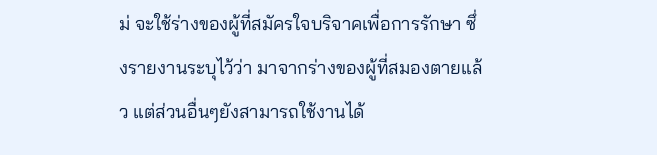ม่ จะใช้ร่างของผู้ที่สมัครใจบริจาคเพื่อการรักษา ซึ่งรายงานระบุไว้ว่า มาจากร่างของผู้ที่สมองตายแล้ว แต่ส่วนอื่นๆยังสามารถใช้งานได้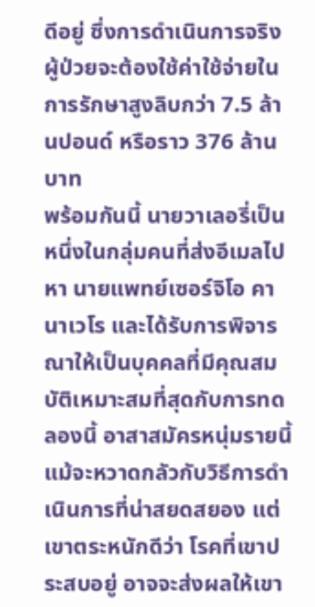ดีอยู่ ซึ่งการดำเนินการจริง ผู้ป่วยจะต้องใช้ค่าใช้จ่ายในการรักษาสูงลิบกว่า 7.5 ล้านปอนด์ หรือราว 376 ล้านบาท
พร้อมกันนี้ นายวาเลอรี่เป็นหนึ่งในกลุ่มคนที่ส่งอีเมลไปหา นายแพทย์เซอร์จิโอ คานาเวโร และได้รับการพิจารณาให้เป็นบุคคลที่มีคุณสมบัติเหมาะสมที่สุดกับการทดลองนี้ อาสาสมัครหนุ่มรายนี้แม้จะหวาดกลัวกับวิธีการดำเนินการที่น่าสยดสยอง แต่เขาตระหนักดีว่า โรคที่เขาประสบอยู่ อาจจะส่งผลให้เขา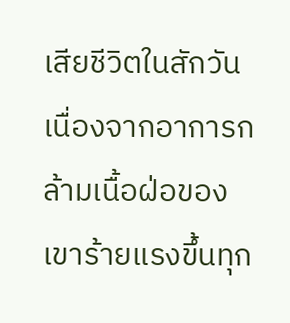เสียชีวิตในสักวัน เนื่องจากอาการกล้ามเนื้อฝ่อของเขาร้ายแรงขึ้นทุก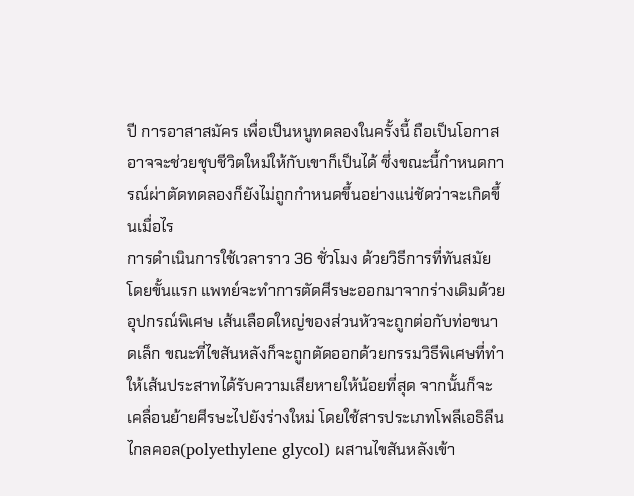ปี การอาสาสมัคร เพื่อเป็นหนูทดลองในครั้งนี้ ถือเป็นโอกาสอาจจะช่วยชุบชีวิตใหม่ให้กับเขาก็เป็นได้ ซึ่งขณะนี้กำหนดการณ์ผ่าตัดทดลองก็ยังไม่ถูกกำหนดขึ้นอย่างแน่ชัดว่าจะเกิดขึ้นเมื่อไร
การดำเนินการใช้เวลาราว 36 ชั่วโมง ด้วยวิธีการที่ทันสมัย โดยขั้นแรก แพทย์จะทำการตัดศีรษะออกมาจากร่างเดิมด้วยอุปกรณ์พิเศษ เส้นเลือดใหญ่ของส่วนหัวจะถูกต่อกับท่อขนาดเล็ก ขณะที่ไขสันหลังก็จะถูกตัดออกด้วยกรรมวิธีพิเศษที่ทำให้เส้นประสาทได้รับความเสียหายให้น้อยที่สุด จากนั้นก็จะเคลื่อนย้ายศีรษะไปยังร่างใหม่ โดยใช้สารประเภทโพลีเอธิลีน ไกลคอล(polyethylene glycol) ผสานไขสันหลังเข้า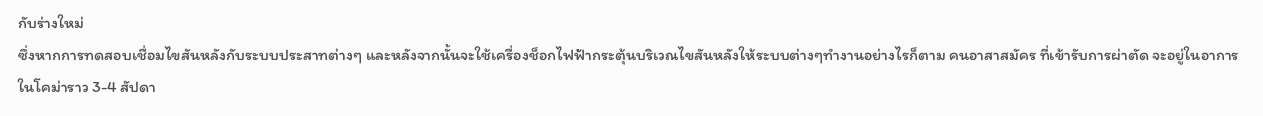กับร่างใหม่
ซึ่งหากการทดสอบเชื่อมไขสันหลังกับระบบประสาทต่างๆ และหลังจากนั้นจะใช้เครื่องช็อกไฟฟ้ากระตุ้นบริเวณไขสันหลังให้ระบบต่างๆทำงานอย่างไรก็ตาม คนอาสาสมัคร ที่เข้ารับการผ่าตัด จะอยู่ในอาการในโคม่าราว 3-4 สัปดา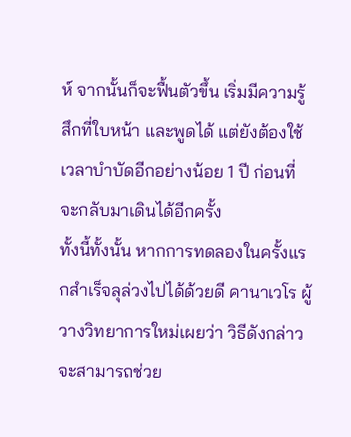ห์ จากนั้นก็จะฟื้นตัวขึ้น เริ่มมีความรู้สึกที่ใบหน้า และพูดได้ แต่ยังต้องใช้เวลาบำบัดอีกอย่างน้อย 1 ปี ก่อนที่จะกลับมาเดินได้อีกครั้ง
ทั้งนี้ทั้งนั้น หากการทดลองในครั้งแรกสำเร็จลุล่วงไปได้ด้วยดี คานาเวโร ผู้วางวิทยาการใหม่เผยว่า วิธีดังกล่าวจะสามารถช่วย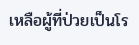เหลือผู้ที่ป่วยเป็นโร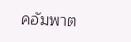คอัมพาต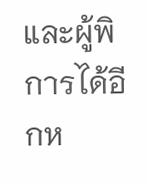และผู้พิการได้อีกห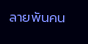ลายพันคน